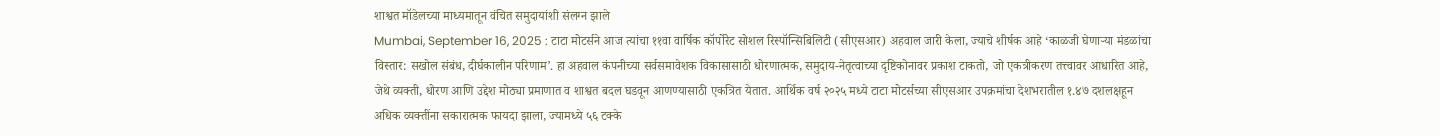शाश्वत मॉडेलच्या माध्यमातून वंचित समुदायांशी संलग्न झाले
Mumbai, September 16, 2025 : टाटा मोटर्सने आज त्यांचा ११वा वार्षिक कॉर्पोरेट सोशल रिस्पॉन्सिबिलिटी (सीएसआर) अहवाल जारी केला, ज्याचे शीर्षक आहे ‘काळजी घेणाऱ्या मंडळांचा विस्तार: सखोल संबंध, दीर्घकालीन परिणाम’. हा अहवाल कंपनीच्या सर्वसमावेशक विकासासाठी धोरणात्मक, समुदाय-नेतृत्वाच्या दृष्टिकोनावर प्रकाश टाकतो, जो एकत्रीकरण तत्त्वावर आधारित आहे, जेथे व्यक्ती, धोरण आणि उद्देश मोठ्या प्रमाणात व शाश्वत बदल घडवून आणण्यासाठी एकत्रित येतात. आर्थिक वर्ष २०२५ मध्ये टाटा मोटर्सच्या सीएसआर उपक्रमांचा देशभरातील १.४७ दशलक्षहून अधिक व्यक्तींना सकारात्मक फायदा झाला, ज्यामध्ये ५६ टक्के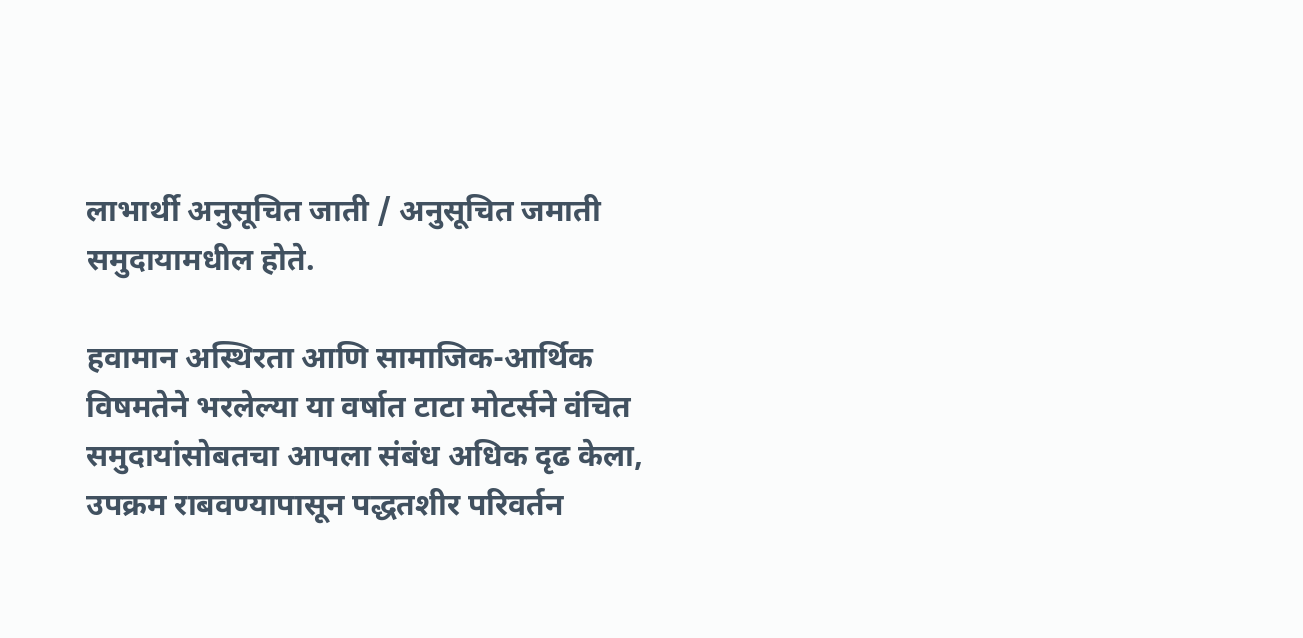लाभार्थी अनुसूचित जाती / अनुसूचित जमाती समुदायामधील होते.

हवामान अस्थिरता आणि सामाजिक-आर्थिक विषमतेने भरलेल्या या वर्षात टाटा मोटर्सने वंचित समुदायांसोबतचा आपला संबंध अधिक दृढ केला, उपक्रम राबवण्यापासून पद्धतशीर परिवर्तन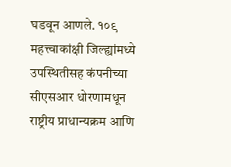घडवून आणले. १०९ महत्त्वाकांक्षी जिल्ह्यांमध्ये उपस्थितीसह कंपनीच्या सीएसआर धोरणामधून राष्ट्रीय प्राधान्यक्रम आणि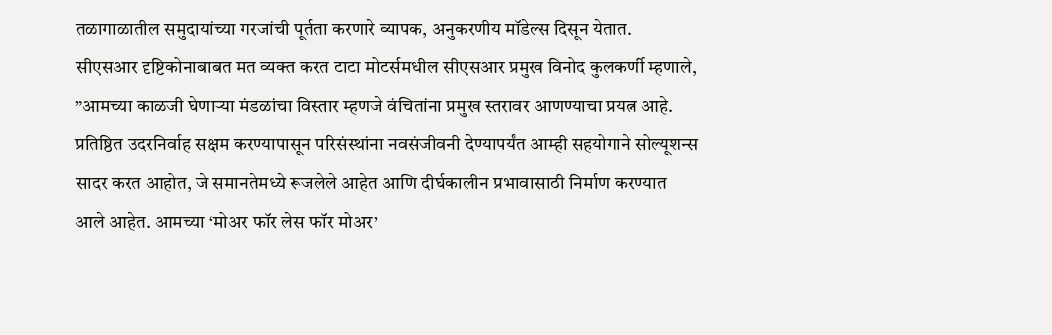तळागाळातील समुदायांच्या गरजांची पूर्तता करणारे व्यापक, अनुकरणीय मॉडेल्स दिसून येतात.
सीएसआर दृष्टिकोनाबाबत मत व्यक्त करत टाटा मोटर्समधील सीएसआर प्रमुख विनोद कुलकर्णी म्हणाले, ”आमच्या काळजी घेणाऱ्या मंडळांचा विस्तार म्हणजे वंचितांना प्रमुख स्तरावर आणण्याचा प्रयत्न आहे. प्रतिष्ठित उदरनिर्वाह सक्षम करण्यापासून परिसंस्थांना नवसंजीवनी देण्यापर्यंत आम्ही सहयोगाने सोल्यूशन्स सादर करत आहोत, जे समानतेमध्ये रूजलेले आहेत आणि दीर्घकालीन प्रभावासाठी निर्माण करण्यात आले आहेत. आमच्या ‘मोअर फॉर लेस फॉर मोअर’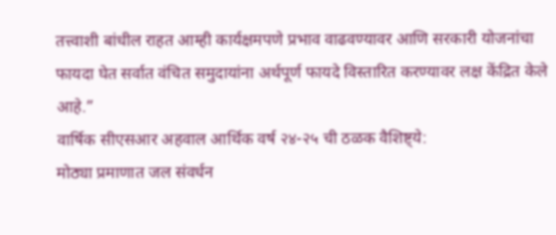तत्त्वाशी बांधील राहत आम्ही कार्यक्षमपणे प्रभाव वाढवण्यावर आणि सरकारी योजनांचा फायदा घेत सर्वात वंचित समुदायांना अर्थपूर्ण फायदे विस्तारित करण्यावर लक्ष केंद्रित केले आहे.”
वार्षिक सीएसआर अहवाल आर्थिक वर्ष २४-२५ ची ठळक वैशिष्ट्ये:
मोठ्या प्रमाणात जल संवर्धन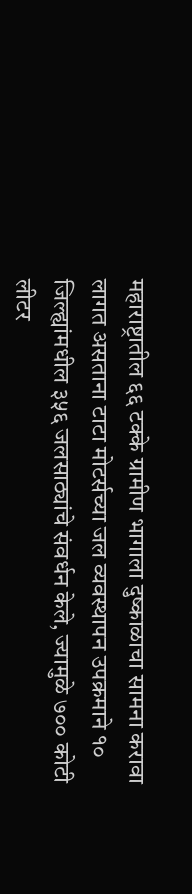महाराष्ट्रातील ६६ टक्के ग्रामीण भागाला दुष्काळाचा सामना करावा लागत असताना टाटा मोटर्सच्या जल व्यवस्थापन उपक्रमाने १० जिल्ह्यांमधील ३५६ जलसाठ्यांचे संवर्धन केले, ज्यामुळे ७०० कोटी लीटर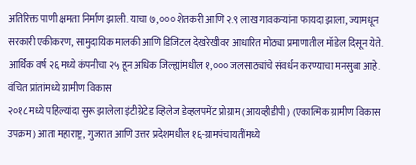अतिरिक्त पाणी क्षमता निर्माण झाली. याचा ७,००० शेतकरी आणि २.९ लाख गावकऱ्यांना फायदा झाला, ज्यामधून सरकारी एकीकरण, सामुदायिक मालकी आणि डिजिटल देखरेखीवर आधारित मोठ्या प्रमाणातील मॉडेल दिसून येते. आर्थिक वर्ष २६ मध्ये कंपनीचा २५ हून अधिक जिल्ह्यांमधील १,००० जलसाठ्यांचे संवर्धन करण्याचा मनसुबा आहे.
वंचित प्रांतांमध्ये ग्रामीण विकास
२०१८ मध्ये पहिल्यांदा सुरू झालेला इंटीग्रेटेड व्हिलेज डेव्हलपमेंट प्रोग्राम (आयव्हीडीपी) (एकात्मिक ग्रामीण विकास उपक्रम) आता महाराष्ट्र, गुजरात आणि उत्तर प्रदेशमधील १६-ग्रामपंचायतींमध्ये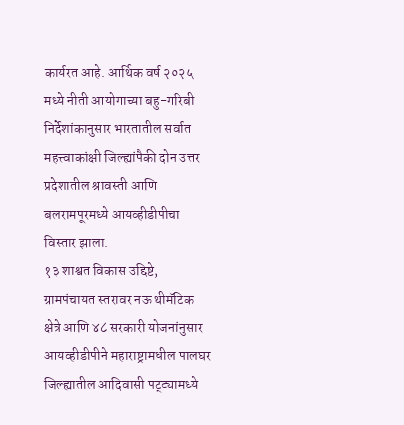कार्यरत आहे. आर्थिक वर्ष २०२५ मध्ये नीती आयोगाच्या बहु-गरिबी निर्देशांकानुसार भारतातील सर्वात महत्त्वाकांक्षी जिल्ह्यांपैकी दोन उत्तर प्रदेशातील श्रावस्ती आणि बलरामपूरमध्ये आयव्हीडीपीचा विस्तार झाला.
१३ शाश्वत विकास उद्दिष्टे, ग्रामपंचायत स्तरावर नऊ थीमॅटिक क्षेत्रे आणि ४८ सरकारी योजनांनुसार आयव्हीडीपीने महाराष्ट्रामधील पालघर जिल्ह्यातील आदिवासी पट्ट्यामध्ये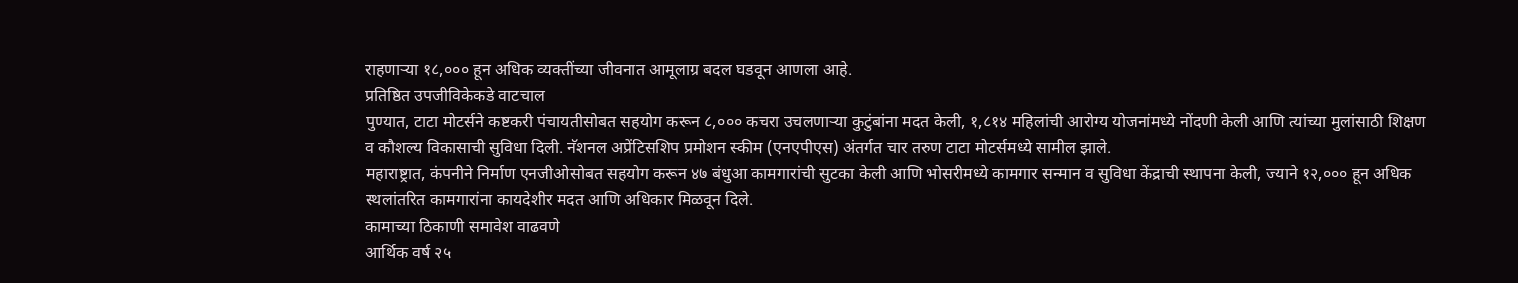राहणाऱ्या १८,००० हून अधिक व्यक्तींच्या जीवनात आमूलाग्र बदल घडवून आणला आहे.
प्रतिष्ठित उपजीविकेकडे वाटचाल
पुण्यात, टाटा मोटर्सने कष्टकरी पंचायतीसोबत सहयोग करून ८,००० कचरा उचलणाऱ्या कुटुंबांना मदत केली, १,८१४ महिलांची आरोग्य योजनांमध्ये नोंदणी केली आणि त्यांच्या मुलांसाठी शिक्षण व कौशल्य विकासाची सुविधा दिली. नॅशनल अप्रेंटिसशिप प्रमोशन स्कीम (एनएपीएस) अंतर्गत चार तरुण टाटा मोटर्समध्ये सामील झाले.
महाराष्ट्रात, कंपनीने निर्माण एनजीओसोबत सहयोग करून ४७ बंधुआ कामगारांची सुटका केली आणि भोसरीमध्ये कामगार सन्मान व सुविधा केंद्राची स्थापना केली, ज्याने १२,००० हून अधिक स्थलांतरित कामगारांना कायदेशीर मदत आणि अधिकार मिळवून दिले.
कामाच्या ठिकाणी समावेश वाढवणे
आर्थिक वर्ष २५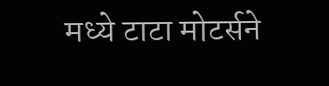मध्ये टाटा मोटर्सने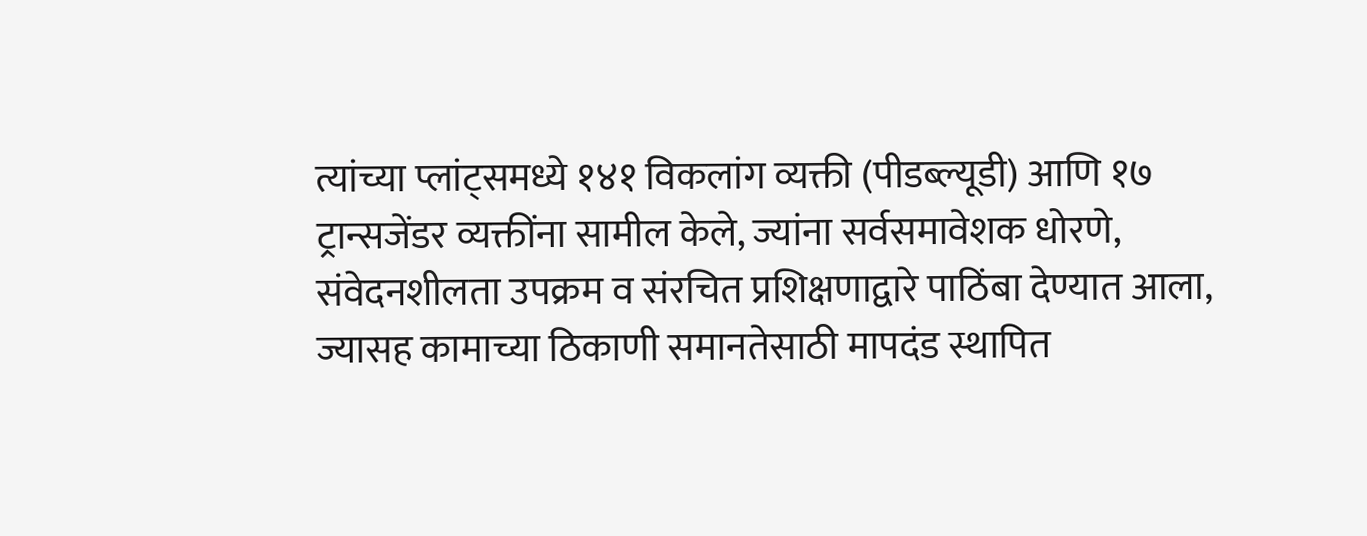त्यांच्या प्लांट्समध्ये १४१ विकलांग व्यक्ती (पीडब्ल्यूडी) आणि १७ ट्रान्सजेंडर व्यक्तींना सामील केले, ज्यांना सर्वसमावेशक धोरणे, संवेदनशीलता उपक्रम व संरचित प्रशिक्षणाद्वारे पाठिंबा देण्यात आला, ज्यासह कामाच्या ठिकाणी समानतेसाठी मापदंड स्थापित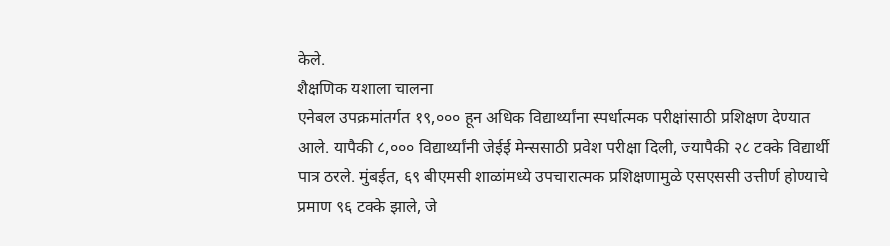केले.
शैक्षणिक यशाला चालना
एनेबल उपक्रमांतर्गत १९,००० हून अधिक विद्यार्थ्यांना स्पर्धात्मक परीक्षांसाठी प्रशिक्षण देण्यात आले. यापैकी ८,००० विद्यार्थ्यांनी जेईई मेन्ससाठी प्रवेश परीक्षा दिली, ज्यापैकी २८ टक्के विद्यार्थी पात्र ठरले. मुंबईत, ६९ बीएमसी शाळांमध्ये उपचारात्मक प्रशिक्षणामुळे एसएससी उत्तीर्ण होण्याचे प्रमाण ९६ टक्के झाले, जे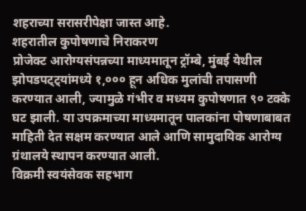शहराच्या सरासरीपेक्षा जास्त आहे.
शहरातील कुपोषणाचे निराकरण
प्रोजेक्ट आरोग्यसंपन्नच्या माध्यमातून ट्रॉम्बे, मुंबई येथील झोपडपट्ट्यांमध्ये १,००० हून अधिक मुलांची तपासणी करण्यात आली, ज्यामुळे गंभीर व मध्यम कुपोषणात ९० टक्के घट झाली. या उपक्रमाच्या माध्यमातून पालकांना पोषणाबाबत माहिती देत सक्षम करण्यात आले आणि सामुदायिक आरोग्य ग्रंथालये स्थापन करण्यात आली.
विक्रमी स्वयंसेवक सहभाग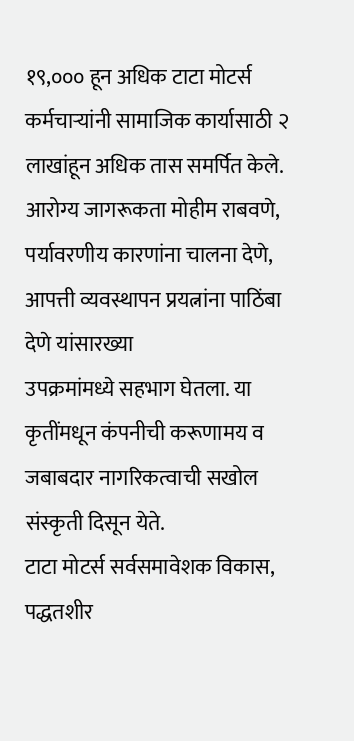१९,००० हून अधिक टाटा मोटर्स कर्मचाऱ्यांनी सामाजिक कार्यासाठी २ लाखांहून अधिक तास समर्पित केले. आरोग्य जागरूकता मोहीम राबवणे, पर्यावरणीय कारणांना चालना देणे, आपत्ती व्यवस्थापन प्रयत्नांना पाठिंबा देणे यांसारख्या
उपक्रमांमध्ये सहभाग घेतला. या कृतींमधून कंपनीची करूणामय व जबाबदार नागरिकत्वाची सखोल संस्कृती दिसून येते.
टाटा मोटर्स सर्वसमावेशक विकास, पद्धतशीर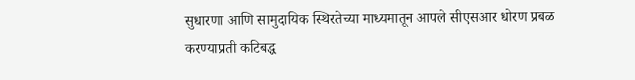सुधारणा आणि सामुदायिक स्थिरतेच्या माध्यमातून आपले सीएसआर धोरण प्रबळ करण्याप्रती कटिबद्ध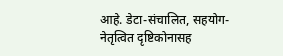आहे. डेटा-संचालित, सहयोग-नेतृत्वित दृष्टिकोनासह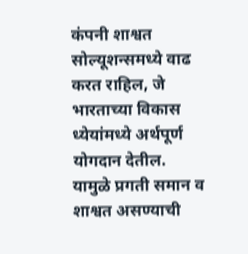कंपनी शाश्वत सोल्यूशन्समध्ये वाढ करत राहिल, जे भारताच्या विकास ध्येयांमध्ये अर्थपूर्ण योगदान देतील. यामुळे प्रगती समान व शाश्वत असण्याची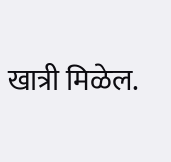खात्री मिळेल.